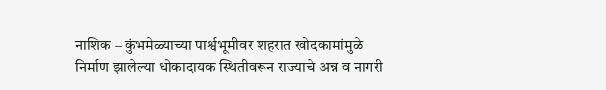नाशिक – कुंभमेळ्याच्या पार्श्वभूमीवर शहरात खोदकामांमुळे निर्माण झालेल्या धोकादायक स्थितीवरून राज्याचे अन्न व नागरी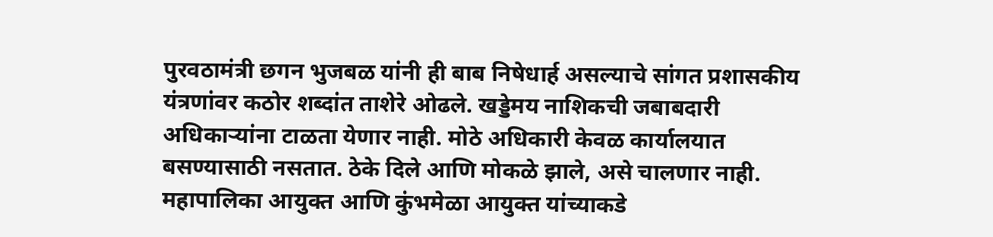पुरवठामंत्री छगन भुजबळ यांनी ही बाब निषेधार्ह असल्याचे सांगत प्रशासकीय यंत्रणांवर कठोर शब्दांत ताशेरे ओढले. खड्डेमय नाशिकची जबाबदारी अधिकाऱ्यांना टाळता येणार नाही. मोठे अधिकारी केवळ कार्यालयात बसण्यासाठी नसतात. ठेके दिले आणि मोकळे झाले, असे चालणार नाही. महापालिका आयुक्त आणि कुंभमेळा आयुक्त यांच्याकडे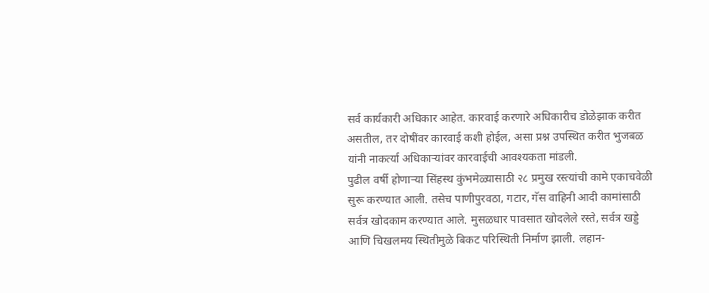सर्व कार्यकारी अधिकार आहेत. कारवाई करणारे अधिकारीच डोळेझाक करीत असतील, तर दोषींवर कारवाई कशी होईल, असा प्रश्न उपस्थित करीत भुजबळ यांनी नाकर्त्या अधिकाऱ्यांवर कारवाईची आवश्यकता मांडली.
पुढील वर्षी होणाऱ्या सिंहस्थ कुंभमेळ्यासाठी २८ प्रमुख रस्त्यांची कामे एकाचवेळी सुरू करण्यात आली. तसेच पाणीपुरवठा, गटार, गॅस वाहिनी आदी कामांसाठी सर्वत्र खोदकाम करण्यात आले. मुसळधार पावसात खोदलेले रस्ते, सर्वत्र खड्डे आणि चिखलमय स्थितीमुळे बिकट परिस्थिती निर्माण झाली. लहान-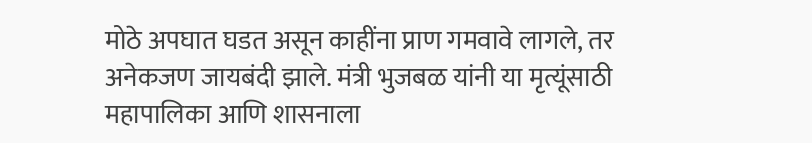मोठे अपघात घडत असून काहींना प्राण गमवावे लागले, तर अनेकजण जायबंदी झाले. मंत्री भुजबळ यांनी या मृत्यूंसाठी महापालिका आणि शासनाला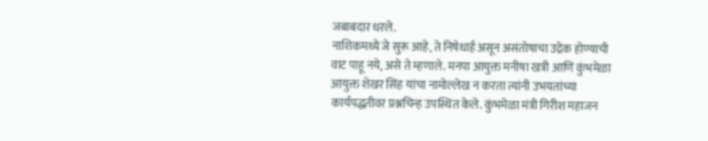जबाबदार धरले.
नाशिकमध्ये जे सुरू आहे, ते निषेधार्ह असून असंतोषाचा उद्रेक होण्याची वाट पाहू नये, असे ते म्हणाले. मनपा आयुक्त मनीषा खत्री आणि कुंभमेळा आयुक्त शेखर सिंह यांचा नामोल्लेख न करता त्यांनी उभयतांच्या कार्यपद्धतीवर प्रश्नचिन्ह उपस्थित केले. कुंभमेळा मंत्री गिरीश महाजन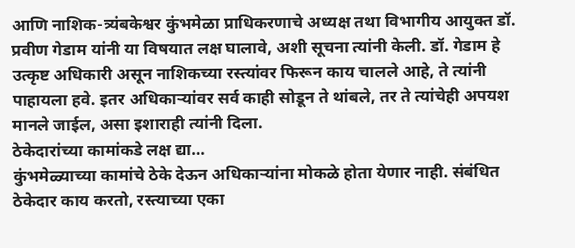आणि नाशिक-त्र्यंबकेश्वर कुंभमेळा प्राधिकरणाचे अध्यक्ष तथा विभागीय आयुक्त डॉ. प्रवीण गेडाम यांनी या विषयात लक्ष घालावे, अशी सूचना त्यांनी केली. डॉ. गेडाम हे उत्कृष्ट अधिकारी असून नाशिकच्या रस्त्यांवर फिरून काय चालले आहे, ते त्यांनी पाहायला हवे. इतर अधिकाऱ्यांवर सर्व काही सोडून ते थांबले, तर ते त्यांचेही अपयश मानले जाईल, असा इशाराही त्यांनी दिला.
ठेकेदारांच्या कामांकडे लक्ष द्या…
कुंभमेळ्याच्या कामांचे ठेके देऊन अधिकाऱ्यांना मोकळे होता येणार नाही. संबंधित ठेकेदार काय करतो, रस्त्याच्या एका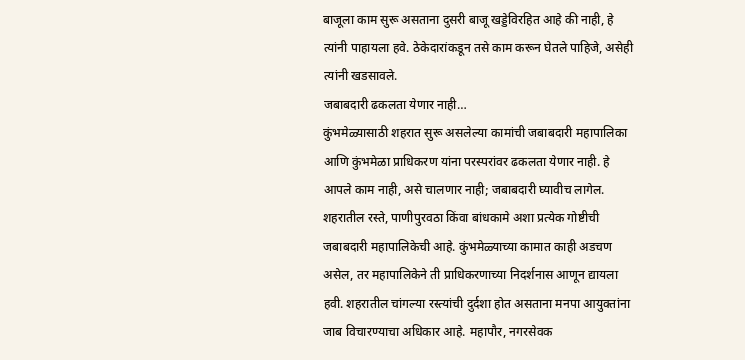बाजूला काम सुरू असताना दुसरी बाजू खड्डेविरहित आहे की नाही, हे त्यांनी पाहायला हवे. ठेकेदारांकडून तसे काम करून घेतले पाहिजे, असेही त्यांनी खडसावले.
जबाबदारी ढकलता येणार नाही…
कुंभमेळ्यासाठी शहरात सुरू असलेल्या कामांची जबाबदारी महापालिका आणि कुंभमेळा प्राधिकरण यांना परस्परांवर ढकलता येणार नाही. हे आपले काम नाही, असे चालणार नाही; जबाबदारी घ्यावीच लागेल. शहरातील रस्ते, पाणीपुरवठा किंवा बांधकामे अशा प्रत्येक गोष्टीची जबाबदारी महापालिकेची आहे. कुंभमेळ्याच्या कामात काही अडचण असेल, तर महापालिकेने ती प्राधिकरणाच्या निदर्शनास आणून द्यायला हवी. शहरातील चांगल्या रस्त्यांची दुर्दशा होत असताना मनपा आयुक्तांना जाब विचारण्याचा अधिकार आहे. महापौर, नगरसेवक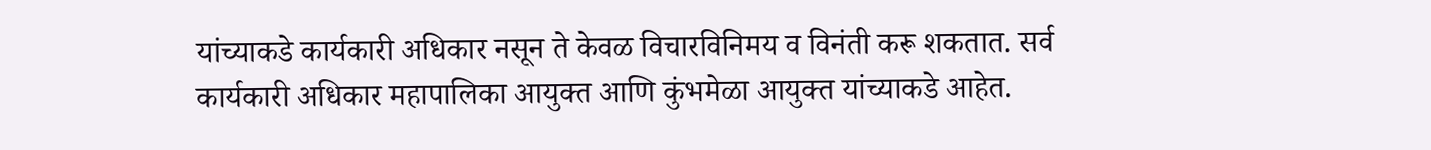यांच्याकडे कार्यकारी अधिकार नसून ते केवळ विचारविनिमय व विनंती करू शकतात. सर्व कार्यकारी अधिकार महापालिका आयुक्त आणि कुंभमेळा आयुक्त यांच्याकडे आहेत.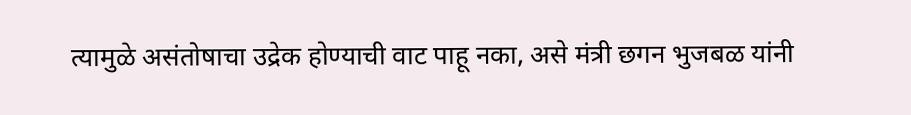त्यामुळे असंतोषाचा उद्रेक होण्याची वाट पाहू नका, असे मंत्री छगन भुजबळ यांनी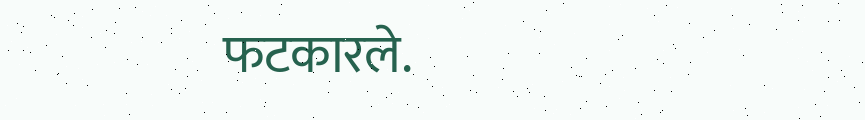फटकारले.